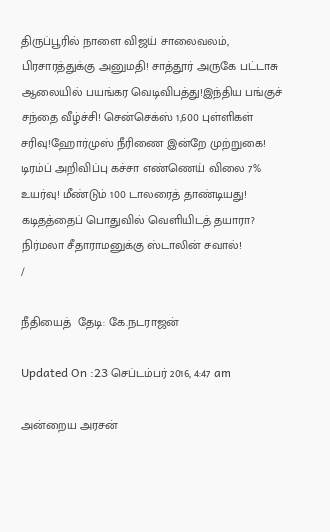திருப்பூரில் நாளை விஜய் சாலைவலம், பிரசாரத்துக்கு அனுமதி! சாத்தூர் அருகே பட்டாசு ஆலையில் பயங்கர வெடிவிபத்து!இந்திய பங்குச் சந்தை வீழ்ச்சி! சென்செக்ஸ் 1,600 புள்ளிகள் சரிவு!ஹோர்முஸ் நீரிணை இன்றே முற்றுகை! டிரம்ப் அறிவிப்பு கச்சா எண்ணெய் விலை 7% உயர்வு! மீண்டும் 100 டாலரைத் தாண்டியது! கடிதத்தைப் பொதுவில் வெளியிடத் தயாரா? நிர்மலா சீதாராமனுக்கு ஸ்டாலின் சவால்!
/

நீதியைத்  தேடி: கே.நடராஜன்

Updated On :23 செப்டம்பர் 2016, 4:47 am

அன்றைய அரசன்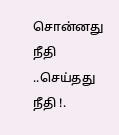சொன்னது நீதி ..செய்தது நீதி !.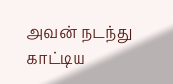அவன் நடந்து காட்டிய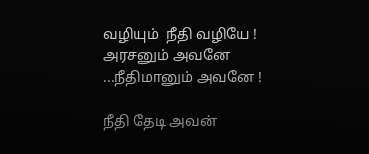வழியும்  நீதி வழியே !
அரசனும் அவனே ...நீதிமானும் அவனே !

நீதி தேடி அவன்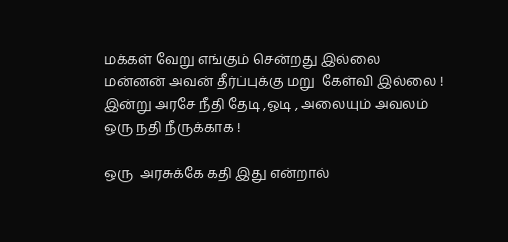மக்கள் வேறு எங்கும் சென்றது இல்லை
மன்னன் அவன் தீர்ப்புக்கு மறு  கேள்வி இல்லை !
இன்று அரசே நீதி தேடி ,ஓடி , அலையும் அவலம்
ஒரு நதி நீருக்காக !

ஒரு  அரசுக்கே கதி இது என்றால்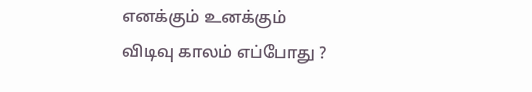எனக்கும் உனக்கும்
விடிவு காலம் எப்போது ?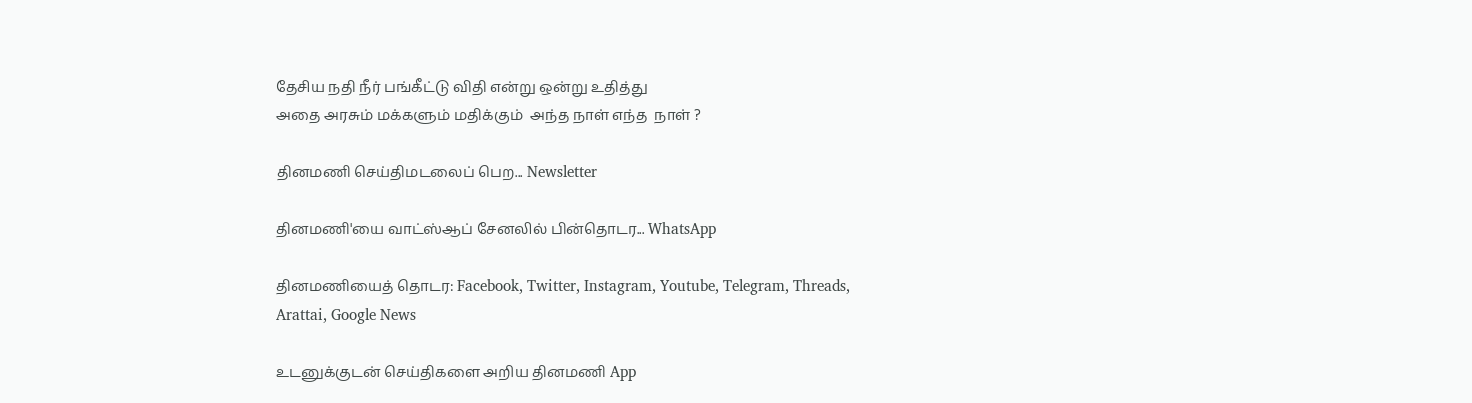தேசிய நதி நீர் பங்கீட்டு விதி என்று ஒன்று உதித்து
அதை அரசும் மக்களும் மதிக்கும்  அந்த நாள் எந்த  நாள் ?

தினமணி செய்திமடலைப் பெற... Newsletter

தினமணி'யை வாட்ஸ்ஆப் சேனலில் பின்தொடர... WhatsApp

தினமணியைத் தொடர: Facebook, Twitter, Instagram, Youtube, Telegram, Threads, Arattai, Google News

உடனுக்குடன் செய்திகளை அறிய தினமணி App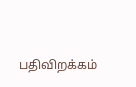பதிவிறக்கம்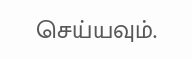செய்யவும்.